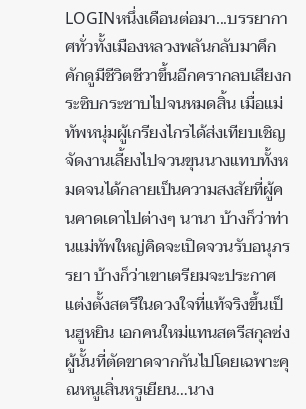LOGINหนึ่งเดือนต่อมา...บรรยากาศทั่วทั้งเมืองหลวงพลันกลับมาคึกคักดูมีชีวิตชีวาขึ้นอีกครากลบเสียงกระซิบกระซาบไปจนหมดสิ้น เมื่อแม่ทัพหนุ่มผู้เกรียงไกรได้ส่งเทียบเชิญจัดงานเลี้ยงไปจวนขุนนางแทบทั้งหมดจนได้กลายเป็นความสงสัยที่ผู้คนคาดเดาไปต่างๆ นานา บ้างก็ว่าท่านแม่ทัพใหญ่คิดจะเปิดจวนรับอนุภรรยา บ้างก็ว่าเขาเตรียมจะประกาศแต่งตั้งสตรีในดวงใจที่แท้จริงขึ้นเป็นฮูหยิน เอกคนใหม่แทนสตรีสกุลซ่งผู้นั้นที่ตัดขาดจากกันไปโดยเฉพาะคุณหนูเสิ่นหรูเยียน…นาง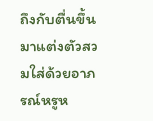ถึงกับตื่นขึ้นมาแต่งตัวสวมใส่ด้วยอาภรณ์หรูห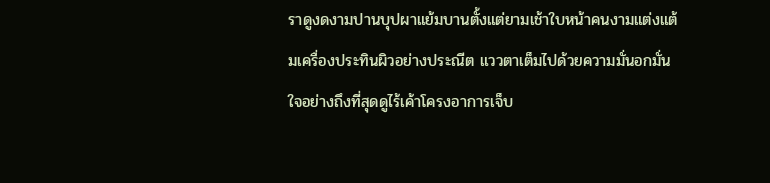ราดูงดงามปานบุปผาแย้มบานตั้งแต่ยามเช้าใบหน้าคนงามแต่งแต้มเครื่องประทินผิวอย่างประณีต แววตาเต็มไปด้วยความมั่นอกมั่นใจอย่างถึงที่สุดดูไร้เค้าโครงอาการเจ็บ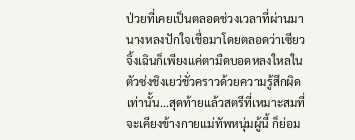ป่วยที่เคยเป็นตลอดช่วงเวลาที่ผ่านมา นางหลงปักใจเชื่อมาโดยตลอดว่าเซียวจิ้งเฉินก็เพียงแค่ตามืดบอดหลงใหลในตัวซ่งชิงเยว่ชั่วคราวด้วยความรู้สึกผิดเท่านั้น...สุดท้ายแล้วสตรีที่เหมาะสมที่จะเคียงข้างกายแม่ทัพหนุ่มผู้นี้ ก็ย่อม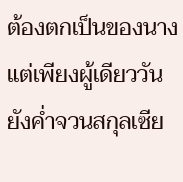ต้องตกเป็นของนางแต่เพียงผู้เดียววันยังค่ำจวนสกุลเซีย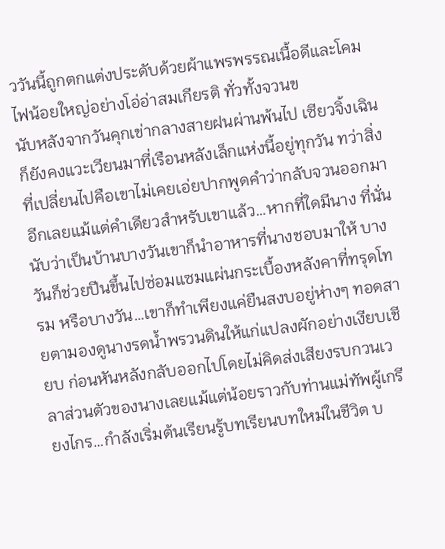ววันนี้ถูกตกแต่งประดับด้วยผ้าแพรพรรณเนื้อดีและโคมไฟน้อยใหญ่อย่างโอ่อ่าสมเกียรติ ทั่วทั้งจวนข
นับหลังจากวันคุกเข่ากลางสายฝนผ่านพ้นไป เซียวจิ้งเฉินก็ยังคงแวะเวียนมาที่เรือนหลังเล็กแห่งนี้อยู่ทุกวัน ทว่าสิ่งที่เปลี่ยนไปคือเขาไม่เคยเอ่ยปากพูดคำว่ากลับจวนออกมาอีกเลยแม้แต่คำเดียวสำหรับเขาแล้ว…หากที่ใดมีนาง ที่นั่นนับว่าเป็นบ้านบางวันเขาก็นำอาหารที่นางชอบมาให้ บางวันก็ช่วยปีนขึ้นไปซ่อมแซมแผ่นกระเบื้องหลังคาที่ทรุดโทรม หรือบางวัน…เขาก็ทำเพียงแค่ยืนสงบอยู่ห่างๆ ทอดสายตามองดูนางรดน้ำพรวนดินให้แก่แปลงผักอย่างเงียบเชียบ ก่อนหันหลังกลับออกไปโดยไม่คิดส่งเสียงรบกวนเวลาส่วนตัวของนางเลยแม้แต่น้อยราวกับท่านแม่ทัพผู้เกรียงไกร…กำลังเริ่มต้นเรียนรู้บทเรียนบทใหม่ในชีวิต บ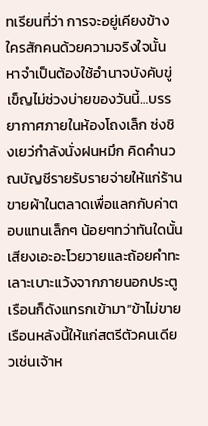ทเรียนที่ว่า การจะอยู่เคียงข้างใครสักคนด้วยความจริงใจนั้น หาจำเป็นต้องใช้อำนาจบังคับขู่เข็ญไม่ช่วงบ่ายของวันนี้…บรรยากาศภายในห้องโถงเล็ก ซ่งชิงเยว่กำลังนั่งฝนหมึก คิดคำนวณบัญชีรายรับรายจ่ายให้แก่ร้านขายผ้าในตลาดเพื่อแลกกับค่าตอบแทนเล็กๆ น้อยๆทว่าทันใดนั้น เสียงเอะอะโวยวายและถ้อยคำทะเลาะเบาะแว้งจากภายนอกประตูเรือนก็ดังแทรกเข้ามา“ข้าไม่ขายเรือนหลังนี้ให้แก่สตรีตัวคนเดียวเช่นเจ้าห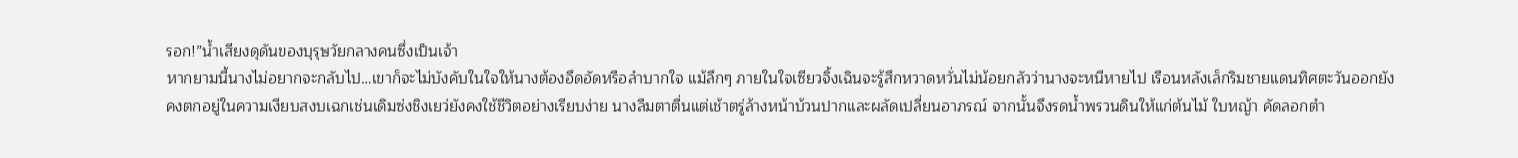รอก!”น้ำเสียงดุดันของบุรุษวัยกลางคนซึ่งเป็นเจ้า
หากยามนี้นางไม่อยากจะกลับไป…เขาก็จะไม่บังคับในใจให้นางต้องอึดอัดหรือลำบากใจ แม้ลึกๆ ภายในใจเซียวจิ้งเฉินจะรู้สึกหวาดหวั่นไม่น้อยกลัวว่านางจะหนีหายไป เรือนหลังเล็กริมชายแดนทิศตะวันออกยังคงตกอยู่ในความเงียบสงบเฉกเช่นเดิมซ่งชิงเยว่ยังคงใช้ชีวิตอย่างเรียบง่าย นางลืมตาตื่นแต่เช้าตรู่ล้างหน้าบ้วนปากและผลัดเปลี่ยนอาภรณ์ จากนั้นจึงรดน้ำพรวนดินให้แก่ต้นไม้ ใบหญ้า คัดลอกตำ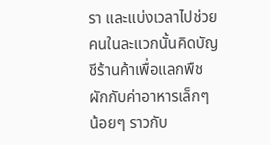รา และแบ่งเวลาไปช่วยคนในละแวกนั้นคิดบัญชีร้านค้าเพื่อแลกพืชผักกับค่าอาหารเล็กๆ น้อยๆ ราวกับ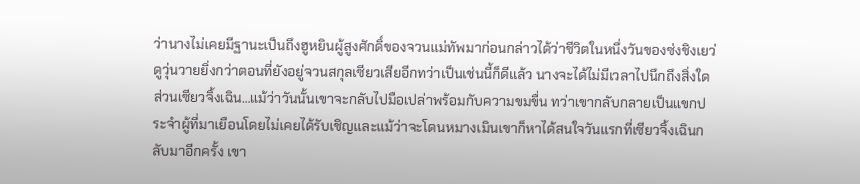ว่านางไม่เคยมีฐานะเป็นถึงฮูหยินผู้สูงศักดิ์ของจวนแม่ทัพมาก่อนกล่าวได้ว่าชีวิตในหนึ่งวันของซ่งชิงเยว่ดูวุ่นวายยิ่งกว่าตอนที่ยังอยู่จวนสกุลเซียวเสียอีกทว่าเป็นเช่นนี้ก็ดีแล้ว นางจะได้ไม่มีเวลาไปนึกถึงสิ่งใดส่วนเซียวจิ้งเฉิน…แม้ว่าวันนั้นเขาจะกลับไปมือเปล่าพร้อมกับความขมขื่น ทว่าเขากลับกลายเป็นแขกประจำผู้ที่มาเยือนโดยไม่เคยได้รับเชิญและแม้ว่าจะโดนหมางเมินเขาก็หาได้สนใจวันแรกที่เซียวจิ้งเฉินกลับมาอีกครั้ง เขา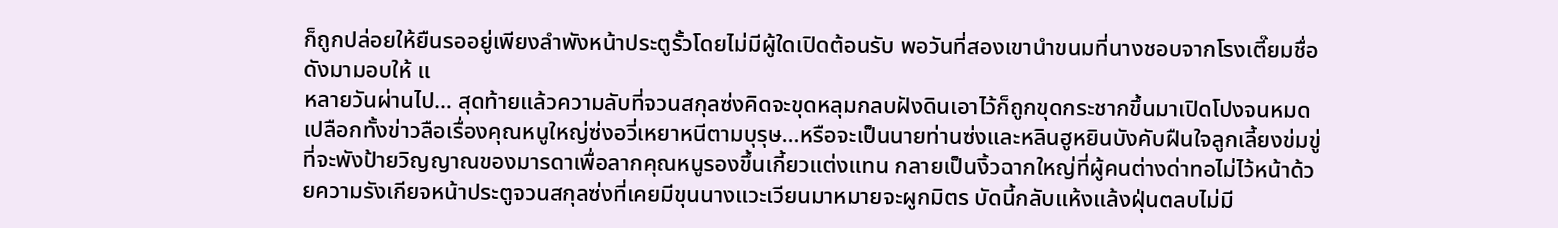ก็ถูกปล่อยให้ยืนรออยู่เพียงลำพังหน้าประตูรั้วโดยไม่มีผู้ใดเปิดต้อนรับ พอวันที่สองเขานำขนมที่นางชอบจากโรงเตี๊ยมชื่อดังมามอบให้ แ
หลายวันผ่านไป… สุดท้ายแล้วความลับที่จวนสกุลซ่งคิดจะขุดหลุมกลบฝังดินเอาไว้ก็ถูกขุดกระชากขึ้นมาเปิดโปงจนหมดเปลือกทั้งข่าวลือเรื่องคุณหนูใหญ่ซ่งอวี่เหยาหนีตามบุรุษ…หรือจะเป็นนายท่านซ่งและหลินฮูหยินบังคับฝืนใจลูกเลี้ยงข่มขู่ที่จะพังป้ายวิญญาณของมารดาเพื่อลากคุณหนูรองขึ้นเกี้ยวแต่งแทน กลายเป็นงิ้วฉากใหญ่ที่ผู้คนต่างด่าทอไม่ไว้หน้าด้วยความรังเกียจหน้าประตูจวนสกุลซ่งที่เคยมีขุนนางแวะเวียนมาหมายจะผูกมิตร บัดนี้กลับแห้งแล้งฝุ่นตลบไม่มี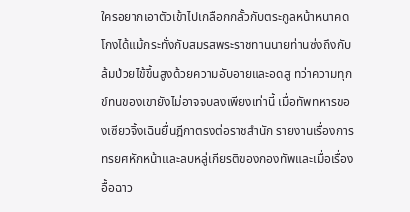ใครอยากเอาตัวเข้าไปเกลือกกลั้วกับตระกูลหน้าหนาคดโกงได้แม้กระทั่งกับสมรสพระราชทานนายท่านซ่งถึงกับล้มป่วยไข้ขึ้นสูงด้วยความอับอายและอดสู ทว่าความทุกข์ทนของเขายังไม่อาจจบลงเพียงเท่านี้ เมื่อทัพทหารของเซียวจิ้งเฉินยื่นฎีกาตรงต่อราชสำนัก รายงานเรื่องการทรยศหักหน้าและลบหลู่เกียรติของกองทัพและเมื่อเรื่องอื้อฉาว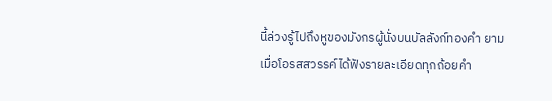นี้ล่วงรู้ไปถึงหูของมังกรผู้นั่งบนบัลลังก์ทองคำ ยามเมื่อโอรสสวรรค์ได้ฟังรายละเอียดทุกถ้อยคำ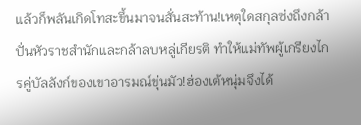แล้วก็พลันเกิดโทสะขึ้นมาจนสั่นสะท้าน!เหตุใดสกุลซ่งถึงกล้าปั่นหัวราชสำนักและกล้าลบหลู่เกียรติ ทำให้แม่ทัพผู้เกรียงไกรคู่บัลลังก์ของเขาอารมณ์ขุ่นมัว!ฮ่องเต้หนุ่มจึงได้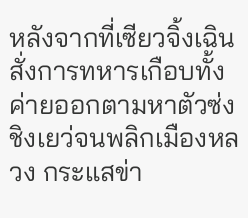หลังจากที่เซียวจิ้งเฉินสั่งการทหารเกือบทั้งค่ายออกตามหาตัวซ่งชิงเยว่จนพลิกเมืองหลวง กระแสข่า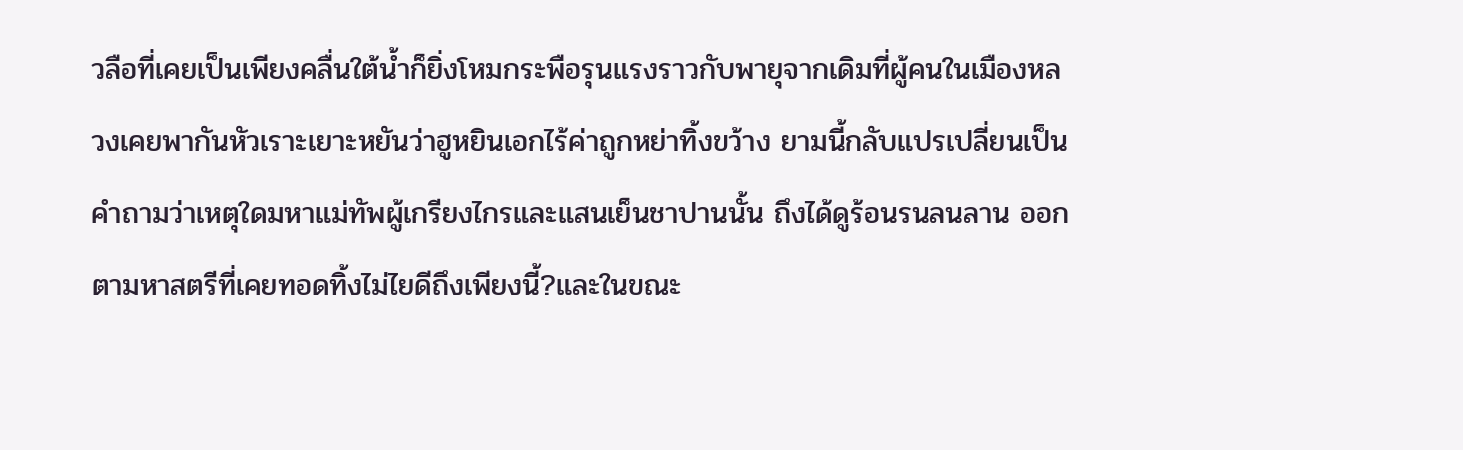วลือที่เคยเป็นเพียงคลื่นใต้น้ำก็ยิ่งโหมกระพือรุนแรงราวกับพายุจากเดิมที่ผู้คนในเมืองหลวงเคยพากันหัวเราะเยาะหยันว่าฮูหยินเอกไร้ค่าถูกหย่าทิ้งขว้าง ยามนี้กลับแปรเปลี่ยนเป็นคำถามว่าเหตุใดมหาแม่ทัพผู้เกรียงไกรและแสนเย็นชาปานนั้น ถึงได้ดูร้อนรนลนลาน ออกตามหาสตรีที่เคยทอดทิ้งไม่ไยดีถึงเพียงนี้?และในขณะ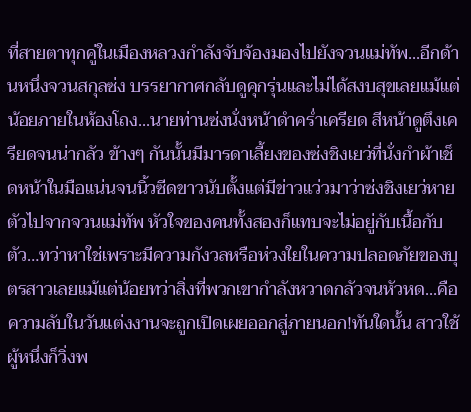ที่สายตาทุกคู่ในเมืองหลวงกำลังจับจ้องมองไปยังจวนแม่ทัพ...อีกด้านหนึ่งจวนสกุลซ่ง บรรยากาศกลับดูคุกรุ่นและไม่ได้สงบสุขเลยแม้แต่น้อยภายในห้องโถง...นายท่านซ่งนั่งหน้าดำคร่ำเครียด สีหน้าดูตึงเครียดจนน่ากลัว ข้างๆ กันนั้นมีมารดาเลี้ยงของซ่งชิงเยว่ที่นั่งกำผ้าเช็ดหน้าในมือแน่นจนนิ้วซีดขาวนับตั้งแต่มีข่าวแว่วมาว่าซ่งชิงเยว่หายตัวไปจากจวนแม่ทัพ หัวใจของคนทั้งสองก็แทบจะไม่อยู่กับเนื้อกับตัว…ทว่าหาใช่เพราะมีความกังวลหรือห่วงใยในความปลอดภัยของบุตรสาวเลยแม้แต่น้อยทว่าสิ่งที่พวกเขากำลังหวาดกลัวจนหัวหด...คือความลับในวันแต่งงานจะถูกเปิดเผยออกสู่ภายนอก!ทันใดนั้น สาวใช้ผู้หนึ่งก็วิ่งพ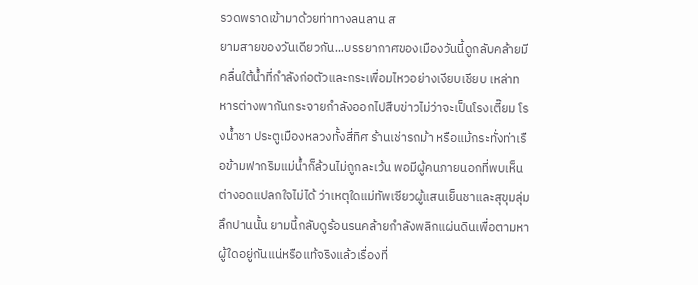รวดพราดเข้ามาด้วยท่าทางลนลาน ส
ยามสายของวันเดียวกัน...บรรยากาศของเมืองวันนี้ดูกลับคล้ายมีคลื่นใต้น้ำที่กำลังก่อตัวและกระเพื่อมไหวอย่างเงียบเชียบ เหล่าทหารต่างพากันกระจายกำลังออกไปสืบข่าวไม่ว่าจะเป็นโรงเตี๊ยม โรงน้ำชา ประตูเมืองหลวงทั้งสี่ทิศ ร้านเช่ารถม้า หรือแม้กระทั่งท่าเรือข้ามฟากริมแม่น้ำก็ล้วนไม่ถูกละเว้น พอมีผู้คนภายนอกที่พบเห็นต่างอดแปลกใจไม่ได้ ว่าเหตุใดแม่ทัพเซียวผู้แสนเย็นชาและสุขุมลุ่มลึกปานนั้น ยามนี้กลับดูร้อนรนคล้ายกำลังพลิกแผ่นดินเพื่อตามหาผู้ใดอยู่กันแน่หรือแท้จริงแล้วเรื่องที่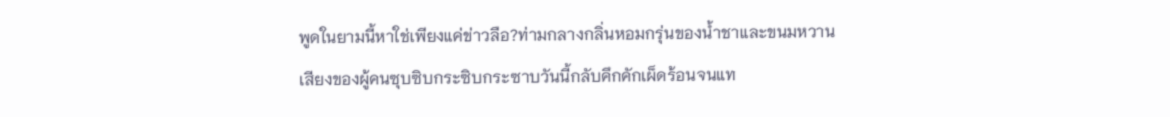พูดในยามนี้หาใช่เพียงแค่ข่าวลือ?ท่ามกลางกลิ่นหอมกรุ่นของน้ำชาและขนมหวาน เสียงของผู้คนซุบซิบกระซิบกระซาบวันนี้กลับคึกคักเผ็ดร้อนจนแท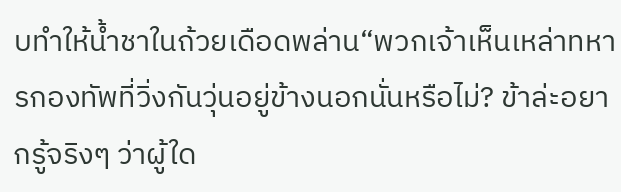บทำให้น้ำชาในถ้วยเดือดพล่าน“พวกเจ้าเห็นเหล่าทหารกองทัพที่วิ่งกันวุ่นอยู่ข้างนอกนั่นหรือไม่? ข้าล่ะอยากรู้จริงๆ ว่าผู้ใด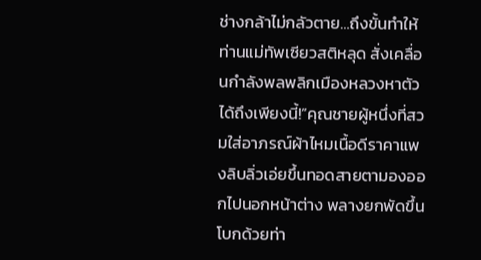ช่างกล้าไม่กลัวตาย…ถึงขั้นทำให้ท่านแม่ทัพเซียวสติหลุด สั่งเคลื่อนกำลังพลพลิกเมืองหลวงหาตัวได้ถึงเพียงนี้!”คุณชายผู้หนึ่งที่สวมใส่อาภรณ์ผ้าไหมเนื้อดีราคาแพงลิบลิ่วเอ่ยขึ้นทอดสายตามองออกไปนอกหน้าต่าง พลางยกพัดขึ้นโบกด้วยท่า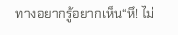ทางอยากรู้อยากเห็น“หึ! ไม่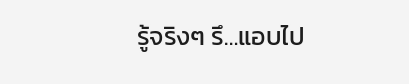รู้จริงๆ รึ…แอบไป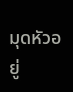มุดหัวอยู่